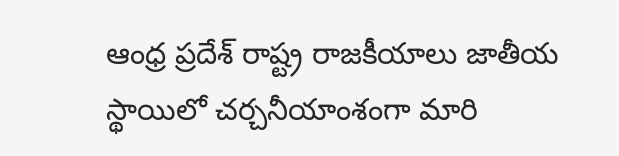ఆంధ్ర ప్రదేశ్ రాష్ట్ర రాజకీయాలు జాతీయ స్థాయిలో చర్చనీయాంశంగా మారి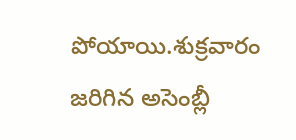పోయాయి.శుక్రవారం జరిగిన అసెంబ్లీ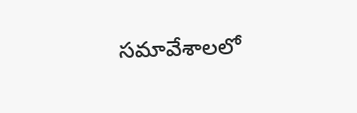సమావేశాలలో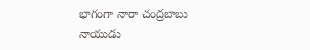భాగంగా నారా చంద్రబాబు నాయుడు